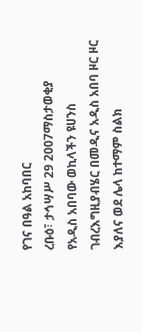የገና በዓል አከባበር
ረቡዕ፣ ታኅሣሥ 29 2007ማስታወቂያ
የአዲስ አበባው ወኪላችን ዩሀንስ ገብረእግዚያብሄር በመዲና አዲስ አበባ ዞር ዞር እያለና ወደ ሌላ ከተማም ስልክ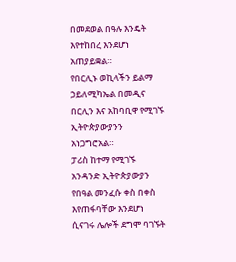በመደወል በዓሉ እንዴት እየተከበረ እንደሆነ አጠያይቋል።
የበርሊኑ ወኪላችን ይልማ ኃይለሚካኤል በመዲና በርሊን እና አከባቢዋ የሚገኙ ኢትዮጵያውያንን አነጋግሮአል።
ፓሪስ ከተማ የሚገኙ አንዳንድ ኢትዮጵያውያን የበዓል መንፈሱ ቀስ በቀስ እየጠፋባቸው እንደሆነ ሲናገሩ ሌሎች ደግሞ ባገኙት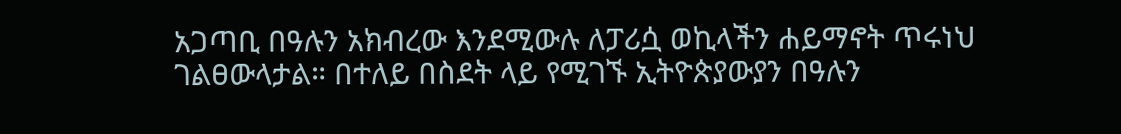አጋጣቢ በዓሉን አክብረው እንደሚውሉ ለፓሪሷ ወኪላችን ሐይማኖት ጥሩነህ ገልፀውላታል። በተለይ በስደት ላይ የሚገኙ ኢትዮጵያውያን በዓሉን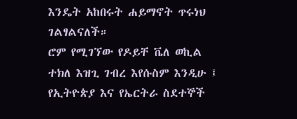እንዴት አከበሩት ሐይማኖት ጥሩነህ ገልፃልናለች።
ሮም የሚገኘው የዶይቸ ቬለ ወኪል ተክለ እዝጊ ገብረ እየሱስም እንዲሁ ፤ የኢትዮጵያ እና የኤርትራ ስደተኞች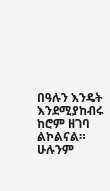በዓሉን እንዴት እንደሚያከብሩ ከሮም ዘገባ ልኮልናል።
ሁሉንም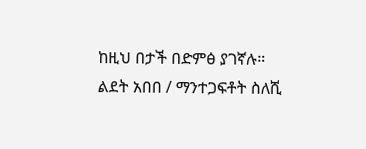ከዚህ በታች በድምፅ ያገኛሉ።
ልደት አበበ / ማንተጋፍቶት ስለሺ